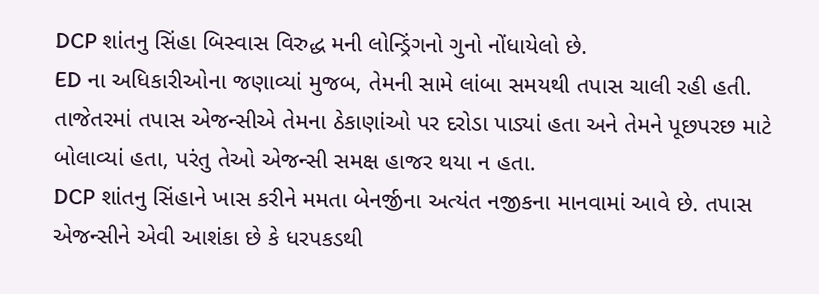DCP શાંતનુ સિંહા બિસ્વાસ વિરુદ્ધ મની લોન્ડ્રિંગનો ગુનો નોંધાયેલો છે.
ED ના અધિકારીઓના જણાવ્યાં મુજબ, તેમની સામે લાંબા સમયથી તપાસ ચાલી રહી હતી. તાજેતરમાં તપાસ એજન્સીએ તેમના ઠેકાણાંઓ પર દરોડા પાડ્યાં હતા અને તેમને પૂછપરછ માટે બોલાવ્યાં હતા, પરંતુ તેઓ એજન્સી સમક્ષ હાજર થયા ન હતા.
DCP શાંતનુ સિંહાને ખાસ કરીને મમતા બેનર્જીના અત્યંત નજીકના માનવામાં આવે છે. તપાસ એજન્સીને એવી આશંકા છે કે ધરપકડથી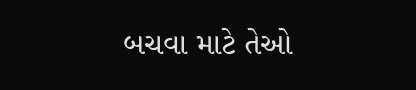બચવા માટે તેઓ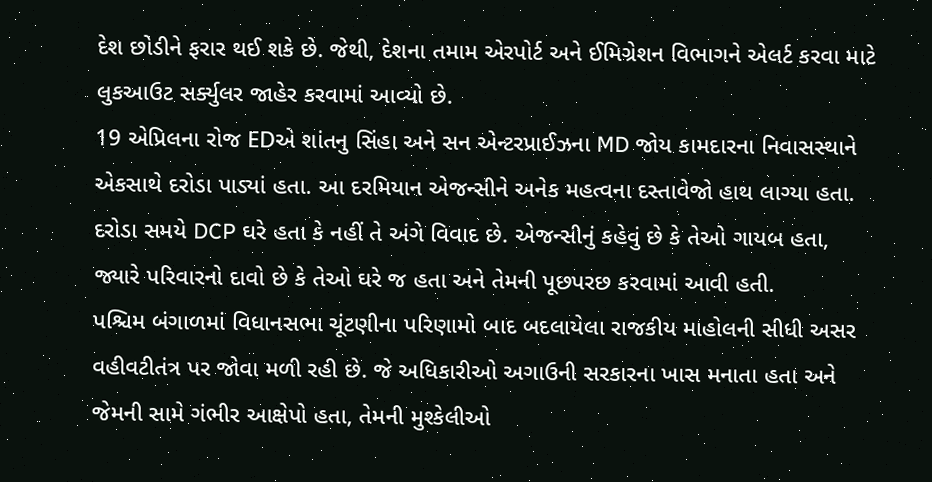દેશ છોડીને ફરાર થઈ શકે છે. જેથી, દેશના તમામ એરપોર્ટ અને ઈમિગ્રેશન વિભાગને એલર્ટ કરવા માટે લુકઆઉટ સર્ક્યુલર જાહેર કરવામાં આવ્યો છે.
19 એપ્રિલના રોજ EDએ શાંતનુ સિંહા અને સન એન્ટરપ્રાઈઝના MD જોય કામદારના નિવાસસ્થાને એકસાથે દરોડા પાડ્યાં હતા. આ દરમિયાન એજન્સીને અનેક મહત્વના દસ્તાવેજો હાથ લાગ્યા હતા. દરોડા સમયે DCP ઘરે હતા કે નહીં તે અંગે વિવાદ છે. એજન્સીનું કહેવું છે કે તેઓ ગાયબ હતા, જ્યારે પરિવારનો દાવો છે કે તેઓ ઘરે જ હતા અને તેમની પૂછપરછ કરવામાં આવી હતી.
પશ્ચિમ બંગાળમાં વિધાનસભા ચૂંટણીના પરિણામો બાદ બદલાયેલા રાજકીય માહોલની સીધી અસર વહીવટીતંત્ર પર જોવા મળી રહી છે. જે અધિકારીઓ અગાઉની સરકારના ખાસ મનાતા હતા અને જેમની સામે ગંભીર આક્ષેપો હતા, તેમની મુશ્કેલીઓ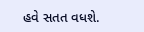હવે સતત વધશે.